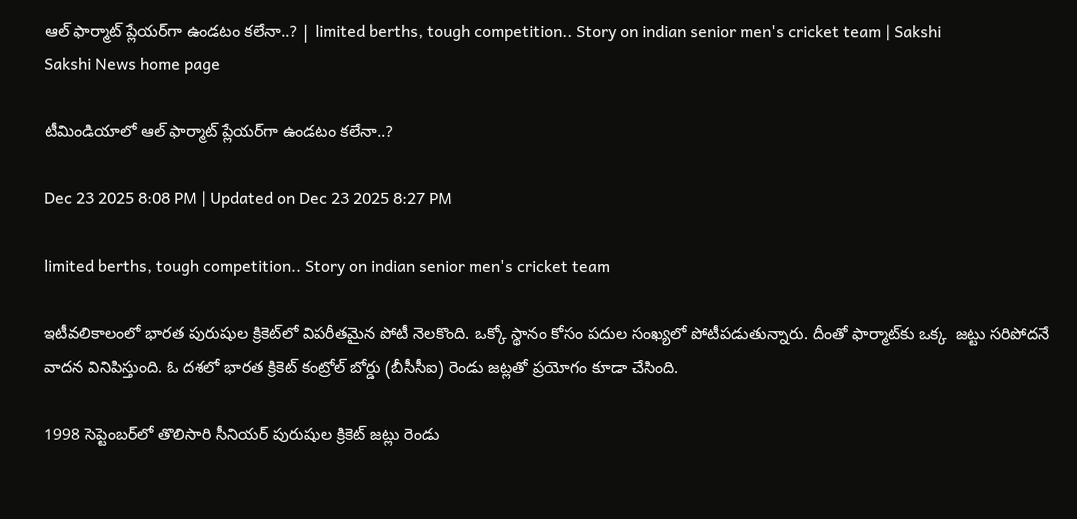ఆల్‌ ఫార్మాట్‌ ప్లేయర్‌గా ఉండటం కలేనా..? | limited berths, tough competition.. Story on indian senior men's cricket team | Sakshi
Sakshi News home page

టీమిండియాలో ఆల్‌ ఫార్మాట్‌ ప్లేయర్‌గా ఉండటం కలేనా..?

Dec 23 2025 8:08 PM | Updated on Dec 23 2025 8:27 PM

limited berths, tough competition.. Story on indian senior men's cricket team

ఇటీవలికాలంలో భారత పురుషుల క్రికెట్‌లో విపరీతమైన పోటీ నెలకొంది. ఒక్కో స్థానం కోసం పదుల సంఖ్యలో పోటీపడుతున్నారు. దీంతో ఫార్మాట్‌కు ఒక్క  జట్టు సరిపోదనే వాదన వినిపిస్తుంది. ఓ దశలో భారత క్రికెట్‌ కంట్రోల్‌ బోర్డు (బీసీసీఐ) రెండు జట్లతో ప్రయోగం కూడా చేసింది.

1998 సెప్టెంబర్‌లో తొలిసారి సీనియర్‌ పురుషుల క్రికెట్‌ జట్లు రెండు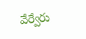వేర్వేరు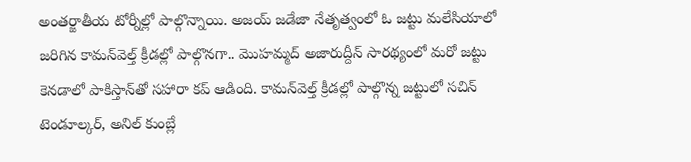అంతర్జాతీయ టోర్నీల్లో పాల్గొన్నాయి. అజయ్‌ జడేజా నేతృత్వంలో ఓ జట్టు మలేసియాలో జరిగిన కామన్‌వెల్త్‌ క్రీడల్లో పాల్గొనగా.. మొహమ్మద్‌ అజారుద్దీన్‌ సారథ్యంలో మరో జట్టు కెనడాలో పాకిస్తాన్‌తో సహారా కప్‌ ఆడింది. కామన్‌వెల్త్‌ క్రీడల్లో పాల్గొన్న జట్టులో సచిన్‌ టెండూల్కర్‌, అనిల్‌ కుంబ్లే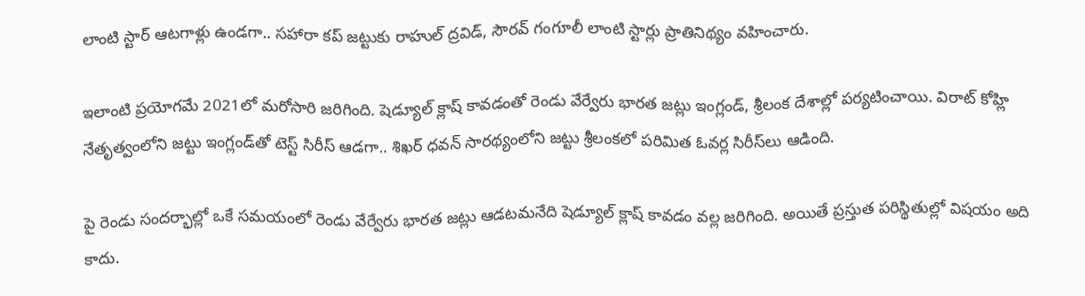లాంటి స్టార్‌ ఆటగాళ్లు ఉండగా.. సహారా కప్‌ జట్టుకు రాహుల్‌ ద్రవిడ్‌, సౌరవ్‌ గంగూలీ లాంటి స్టార్లు ప్రాతినిథ్యం వహించారు.

ఇలాంటి ప్రయోగమే 2021లో మరోసారి జరిగింది. షెడ్యూల్‌ క్లాష్‌ కావడంతో రెండు వేర్వేరు భారత జట్లు ఇంగ్లండ్‌, శ్రీలంక దేశాల్లో పర్యటించాయి. విరాట్‌ కోహ్లి నేతృత్వంలోని జట్టు ఇంగ్లండ్‌తో టెస్ట్‌ సిరీస్‌ ఆడగా.. శిఖర్‌ ధవన్‌ సారథ్యంలోని జట్టు శ్రీలంకలో పరిమిత ఓవర్ల సిరీస్‌లు ఆడింది.

పై రెండు సందర్భాల్లో ఒకే సమయంలో రెండు వేర్వేరు భారత జట్లు ఆడటమనేది షెడ్యూల్‌ క్లాష్‌ కావడం వల్ల జరిగింది. అయితే ప్రస్తుత పరిస్థితుల్లో విషయం అది కాదు.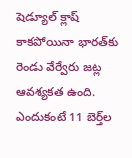షెడ్యూల్‌ క్లాష్‌ కాకపోయినా భారత్‌కు రెండు వేర్వేరు జట్ల ఆవశ్యకత ఉంది. ఎందుకంటే 11 బెర్త్‌ల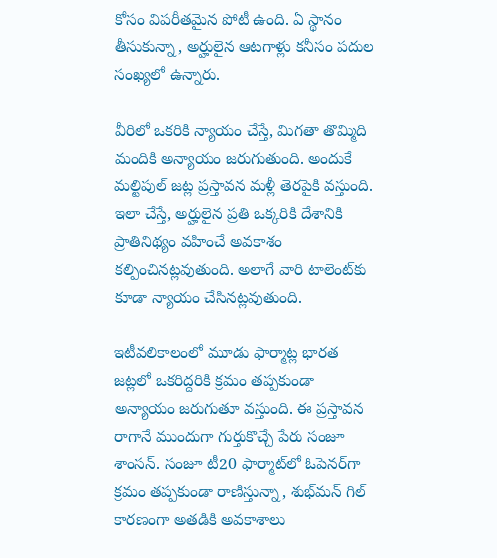కోసం విపరీతమైన పోటీ ఉంది. ఏ స్థానం తీసుకున్నా, అర్హులైన ఆటగాళ్లు కనీసం పదుల సంఖ్యలో ఉన్నారు.

వీరిలో ఒకరికి న్యాయం చేస్తే, మిగతా తొమ్మిది మందికి అన్యాయం జరుగుతుంది. అందుకే మల్టిపుల్‌ జట్ల ప్రస్తావన మళ్లీ తెరపైకి వస్తుంది. ఇలా చేస్తే, అర్హులైన ప్రతి ఒక్కరికి దేశానికి ప్రాతినిథ్యం వహించే అవకాశం కల్పించినట్లవుతుంది. అలాగే వారి టాలెంట్‌కు కూడా న్యాయం చేసినట్లవుతుంది.

ఇటీవలికాలంలో మూడు ఫార్మాట్ల భారత జట్లలో ఒకరిద్దరికి క్రమం తప్పకుండా అన్యాయం జరుగుతూ వస్తుంది. ఈ ప్రస్తావన రాగానే ముందుగా గుర్తుకొచ్చే పేరు సంజూ శాంసన్‌. సంజూ టీ20 ఫార్మాట్‌లో ఓపెనర్‌గా క్రమం తప్పకుండా రాణిస్తున్నా, శుభ్‌మన్‌ గిల్‌ కారణంగా అతడికి అవకాశాలు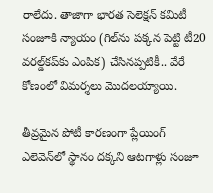రాలేదు. తాజాగా భారత సెలెక్షన్‌ కమిటీ సంజూకి న్యాయం (గిల్‌ను పక్కన పెట్టి టీ20 వరల్డ్‌కప్‌కు ఎంపిక) చేసినప్పటికీ.. వేరే కోణంలో విమర్శలు మొదలయ్యాయి.

తీవ్రమైన పోటీ కారణంగా ప్లేయింగ్‌ ఎలెవెన్‌లో స్థానం దక్కని ఆటగాళ్లు సంజూ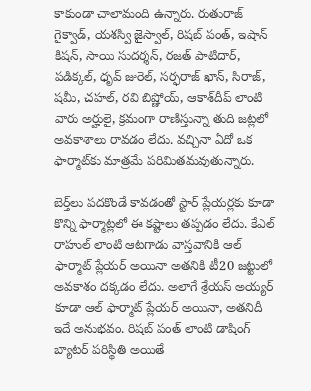కాకుండా చాలామంది ఉన్నారు. రుతురాజ్‌ గైక్వాడ్‌, యశస్వి జైస్వాల్‌, రిషబ్‌ పంత్‌, ఇషాన్‌ కిషన్‌, సాయి సుదర్శన్‌, రజత్‌ పాటిదార్‌, పడిక్కల్‌, ధృవ్‌ జురెల్‌, సర్ఫరాజ్‌ ఖాన్‌, సిరాజ్‌, షమీ, చహల్‌, రవి బిష్ణోయ్‌, ఆకాశ్‌దీప్‌ లాంటి వారు అర్హులై, క్రమంగా రాణిస్తున్నా తుది జట్లలో అవకాశాలు రావడం లేదు. వచ్చినా ఏదో ఒక ఫార్మాట్‌కు మాత్రమే పరిమితమవుతున్నారు.

బెర్త్‌లు పదకొండే కావడంతో స్టార్‌ ప్లేయర్లకు కూడా కొన్ని ఫార్మాట్లలో ఈ కష్టాలు తప్పడం లేదు. కేఎల్‌ రాహుల్‌ లాంటి ఆటగాడు వాస్తవానికి ఆల్‌ ఫార్మాట్‌ ప్లేయర్‌ అయినా అతనికి టీ20 జట్టులో అవకాశం దక్కడం లేదు. అలాగే శ్రేయస్‌ అయ్యర్‌ కూడా ఆల్‌ ఫార్మాట్‌ ప్లేయర్‌ అయినా, అతనిదీ ఇదే అనుభవం. రిషబ్‌ పంత్‌ లాంటి డాషింగ్‌ బ్యాటర్‌ పరిస్థితి అయితే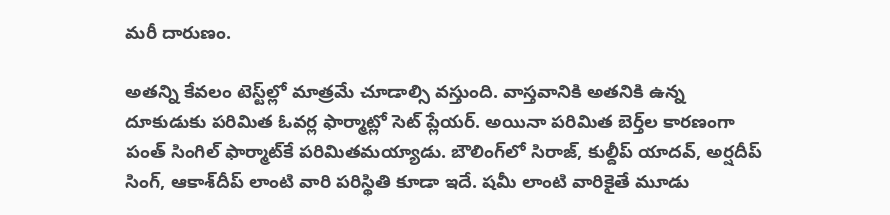మరీ దారుణం.

అతన్ని కేవలం టెస్ట్‌ల్లో మాత్రమే చూడాల్సి వస్తుంది. వాస్తవానికి అతనికి ఉన్న దూకుడుకు పరిమిత ఓవర్ల ఫార్మాట్లో సెట్‌ ప్లేయర్‌. అయినా పరిమిత బెర్త్‌ల కారణంగా పంత్‌ సింగిల్‌ ఫార్మాట్‌కే పరిమితమయ్యాడు. బౌలింగ్‌లో సిరాజ్‌, కుల్దీప్‌ యాదవ్‌, అర్షదీప్‌ సింగ్‌, ఆకాశ్‌దీప్‌ లాంటి వారి పరిస్థితి కూడా ఇదే. షమీ లాంటి వారికైతే మూడు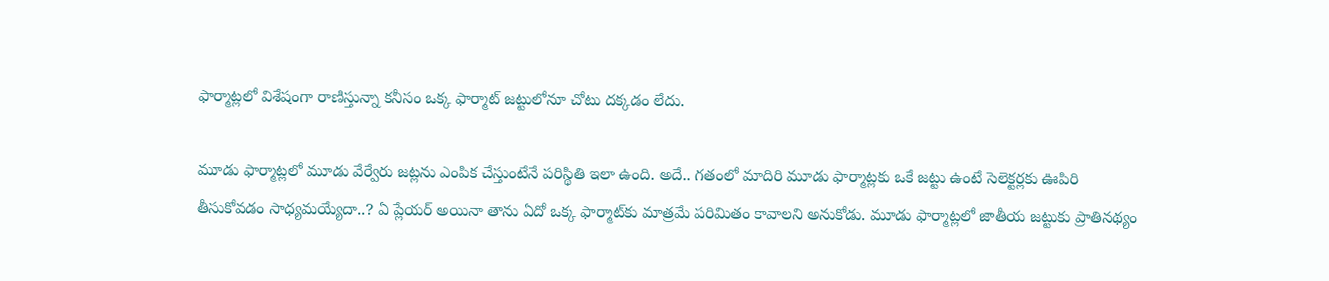ఫార్మాట్లలో విశేషంగా రాణిస్తున్నా కనీసం ఒక్క ఫార్మాట్‌ జట్టులోనూ చోటు దక్కడం లేదు.

మూడు ఫార్మాట్లలో మూడు వేర్వేరు జట్లను ఎంపిక చేస్తుంటేనే పరిస్థితి ఇలా ఉంది. అదే.. గతంలో మాదిరి మూడు ఫార్మాట్లకు ఒకే జట్టు ఉంటే సెలెక్టర్లకు ఊపిరి తీసుకోవడం సాధ్యమయ్యేదా..? ఏ ప్లేయర్‌ అయినా తాను ఏదో ఒక్క ఫార్మాట్‌కు మాత్రమే పరిమితం కావాలని అనుకోడు. మూడు ఫార్మాట్లలో జాతీయ జట్టుకు ప్రాతినథ్యం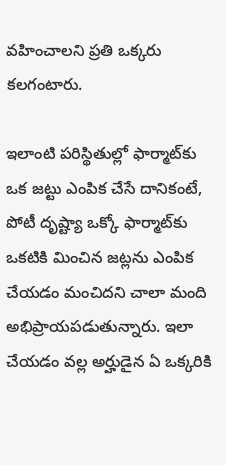వహించాలని ప్రతి ఒక్కరు కలగంటారు.

ఇలాంటి పరిస్థితుల్లో ఫార్మాట్‌కు ఒక జట్టు ఎంపిక చేసే దానికంటే, పోటీ దృష్ట్యా ఒక్కో ఫార్మాట్‌కు ఒకటికి మించిన జట్లను ఎంపిక చేయడం మంచిదని చాలా మంది అభిప్రాయపడుతున్నారు. ఇలా చేయడం వల్ల అర్హుడైన ఏ ఒక్కరికి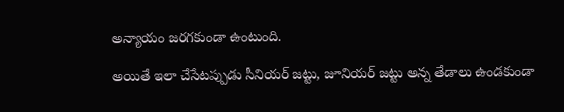అన్యాయం జరగకుండా ఉంటుంది.

అయితే ఇలా చేసేటప్పుడు సీనియర్‌ జట్టు, జూనియర్‌ జట్టు అన్న తేడాలు ఉండకుండా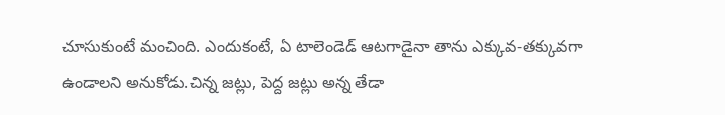చూసుకుంటే మంచింది. ఎందుకంటే, ఏ టాలెండెడ్‌ ఆటగాడైనా తాను ఎక్కువ-తక్కువగా ఉండాలని అనుకోడు.చిన్న జట్లు, పెద్ద జట్లు అన్న తేడా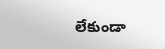లేకుండా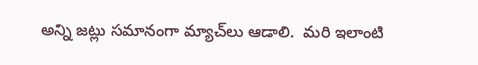అన్ని జట్లు సమానంగా మ్యాచ్‌లు ఆడాలి.  మరి ఇలాంటి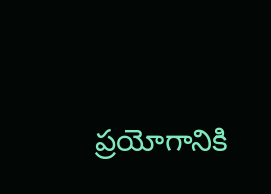ప్రయోగానికి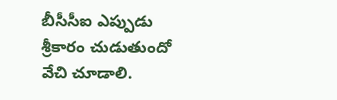బీసీసీఐ ఎప్పుడు శ్రీకారం చుడుతుందో వేచి చూడాలి.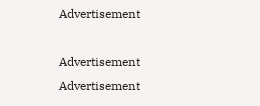Advertisement

Advertisement
Advertisement